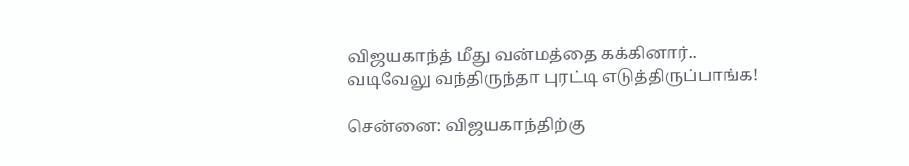விஜயகாந்த் மீது வன்மத்தை கக்கினார்.. வடிவேலு வந்திருந்தா புரட்டி எடுத்திருப்பாங்க!

சென்னை: விஜயகாந்திற்கு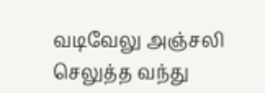வடிவேலு அஞ்சலி செலுத்த வந்து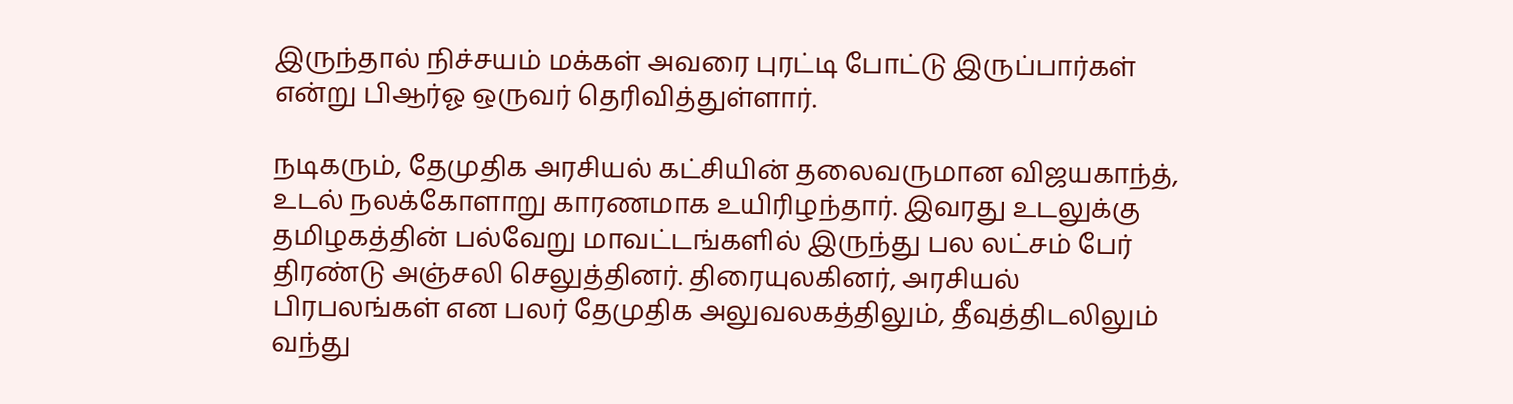இருந்தால் நிச்சயம் மக்கள் அவரை புரட்டி போட்டு இருப்பார்கள் என்று பிஆர்ஓ ஒருவர் தெரிவித்துள்ளார்.

நடிகரும், தேமுதிக அரசியல் கட்சியின் தலைவருமான விஜயகாந்த், உடல் நலக்கோளாறு காரணமாக உயிரிழந்தார். இவரது உடலுக்கு தமிழகத்தின் பல்வேறு மாவட்டங்களில் இருந்து பல லட்சம் பேர் திரண்டு அஞ்சலி செலுத்தினர். திரையுலகினர், அரசியல் பிரபலங்கள் என பலர் தேமுதிக அலுவலகத்திலும், தீவுத்திடலிலும் வந்து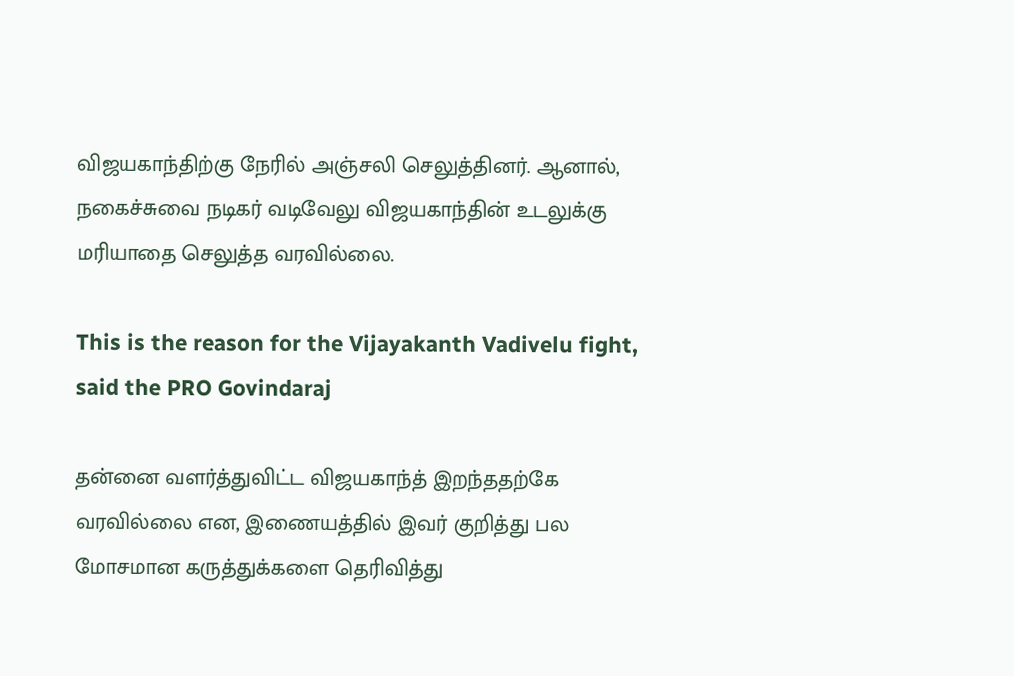விஜயகாந்திற்கு நேரில் அஞ்சலி செலுத்தினர். ஆனால், நகைச்சுவை நடிகர் வடிவேலு விஜயகாந்தின் உடலுக்கு மரியாதை செலுத்த வரவில்லை.

This is the reason for the Vijayakanth Vadivelu fight, said the PRO Govindaraj

தன்னை வளர்த்துவிட்ட விஜயகாந்த் இறந்ததற்கே வரவில்லை என, இணையத்தில் இவர் குறித்து பல மோசமான கருத்துக்களை தெரிவித்து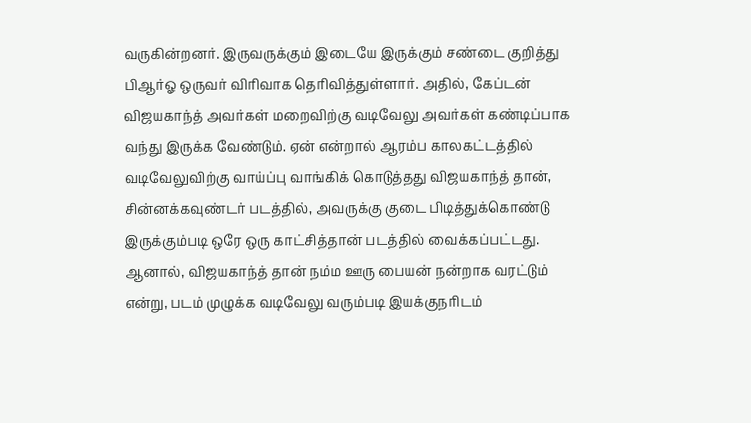வருகின்றனர். இருவருக்கும் இடையே இருக்கும் சண்டை குறித்து பிஆர்ஓ ஒருவர் விரிவாக தெரிவித்துள்ளார். அதில், கேப்டன் விஜயகாந்த் அவர்கள் மறைவிற்கு வடிவேலு அவர்கள் கண்டிப்பாக வந்து இருக்க வேண்டும். ஏன் என்றால் ஆரம்ப காலகட்டத்தில் வடிவேலுவிற்கு வாய்ப்பு வாங்கிக் கொடுத்தது விஜயகாந்த் தான், சின்னக்கவுண்டர் படத்தில், அவருக்கு குடை பிடித்துக்கொண்டு இருக்கும்படி ஒரே ஒரு காட்சித்தான் படத்தில் வைக்கப்பட்டது. ஆனால், விஜயகாந்த் தான் நம்ம ஊரு பையன் நன்றாக வரட்டும் என்று, படம் முழுக்க வடிவேலு வரும்படி இயக்குநரிடம்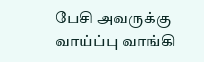பேசி அவருக்கு வாய்ப்பு வாங்கி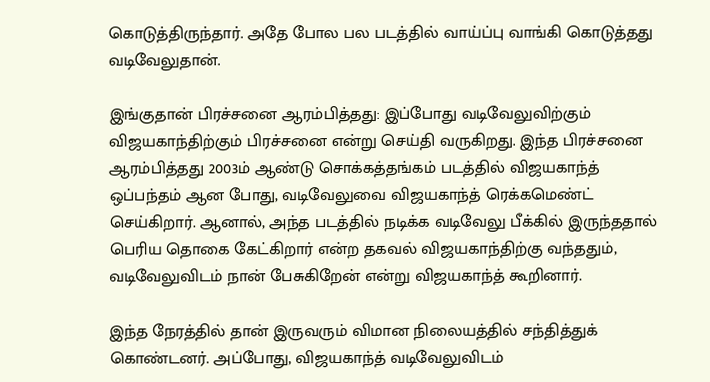கொடுத்திருந்தார். அதே போல பல படத்தில் வாய்ப்பு வாங்கி கொடுத்தது வடிவேலுதான்.

இங்குதான் பிரச்சனை ஆரம்பித்தது: இப்போது வடிவேலுவிற்கும் விஜயகாந்திற்கும் பிரச்சனை என்று செய்தி வருகிறது. இந்த பிரச்சனை ஆரம்பித்தது 2003ம் ஆண்டு சொக்கத்தங்கம் படத்தில் விஜயகாந்த் ஒப்பந்தம் ஆன போது, வடிவேலுவை விஜயகாந்த் ரெக்கமெண்ட் செய்கிறார். ஆனால், அந்த படத்தில் நடிக்க வடிவேலு பீக்கில் இருந்ததால் பெரிய தொகை கேட்கிறார் என்ற தகவல் விஜயகாந்திற்கு வந்ததும், வடிவேலுவிடம் நான் பேசுகிறேன் என்று விஜயகாந்த் கூறினார்.

இந்த நேரத்தில் தான் இருவரும் விமான நிலையத்தில் சந்தித்துக் கொண்டனர். அப்போது, விஜயகாந்த் வடிவேலுவிடம்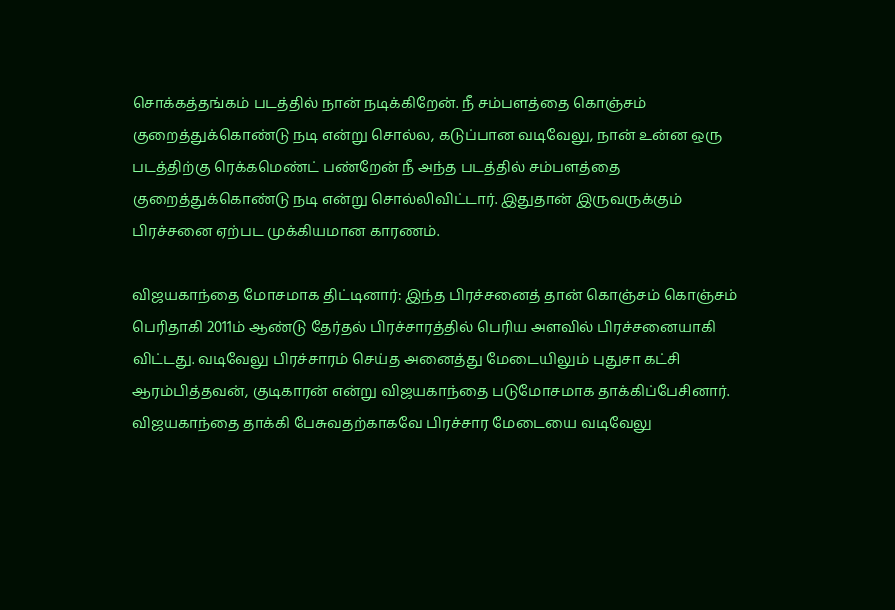சொக்கத்தங்கம் படத்தில் நான் நடிக்கிறேன். நீ சம்பளத்தை கொஞ்சம் குறைத்துக்கொண்டு நடி என்று சொல்ல, கடுப்பான வடிவேலு, நான் உன்ன ஒரு படத்திற்கு ரெக்கமெண்ட் பண்றேன் நீ அந்த படத்தில் சம்பளத்தை குறைத்துக்கொண்டு நடி என்று சொல்லிவிட்டார். இதுதான் இருவருக்கும் பிரச்சனை ஏற்பட முக்கியமான காரணம்.

விஜயகாந்தை மோசமாக திட்டினார்: இந்த பிரச்சனைத் தான் கொஞ்சம் கொஞ்சம் பெரிதாகி 2011ம் ஆண்டு தேர்தல் பிரச்சாரத்தில் பெரிய அளவில் பிரச்சனையாகி விட்டது. வடிவேலு பிரச்சாரம் செய்த அனைத்து மேடையிலும் புதுசா கட்சி ஆரம்பித்தவன், குடிகாரன் என்று விஜயகாந்தை படுமோசமாக தாக்கிப்பேசினார். விஜயகாந்தை தாக்கி பேசுவதற்காகவே பிரச்சார மேடையை வடிவேலு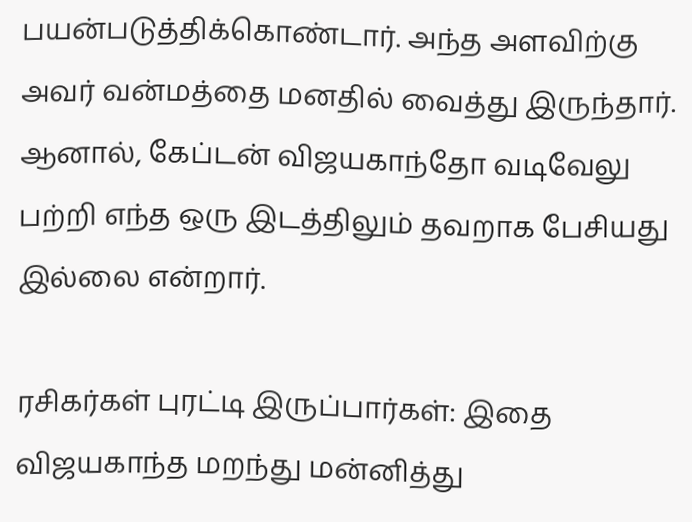பயன்படுத்திக்கொண்டார். அந்த அளவிற்கு அவர் வன்மத்தை மனதில் வைத்து இருந்தார். ஆனால், கேப்டன் விஜயகாந்தோ வடிவேலு பற்றி எந்த ஒரு இடத்திலும் தவறாக பேசியது இல்லை என்றார்.

ரசிகர்கள் புரட்டி இருப்பார்கள்: இதை விஜயகாந்த மறந்து மன்னித்து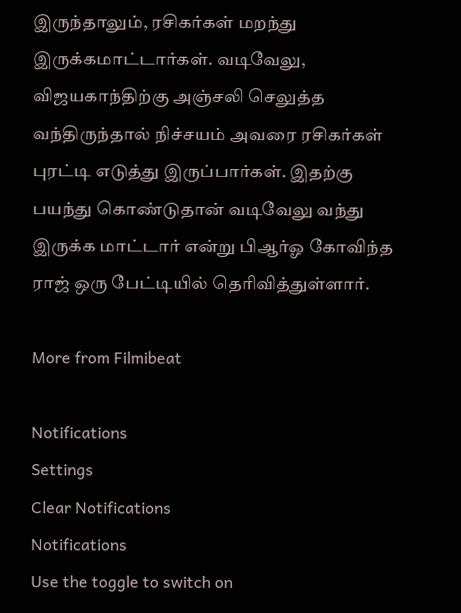இருந்தாலும், ரசிகர்கள் மறந்து இருக்கமாட்டார்கள். வடிவேலு, விஜயகாந்திற்கு அஞ்சலி செலுத்த வந்திருந்தால் நிச்சயம் அவரை ரசிகர்கள் புரட்டி எடுத்து இருப்பார்கள். இதற்கு பயந்து கொண்டுதான் வடிவேலு வந்து இருக்க மாட்டார் என்று பிஆர்ஓ கோவிந்த ராஜ் ஒரு பேட்டியில் தெரிவித்துள்ளார்.

More from Filmibeat

Notifications
Settings
Clear Notifications
Notifications
Use the toggle to switch on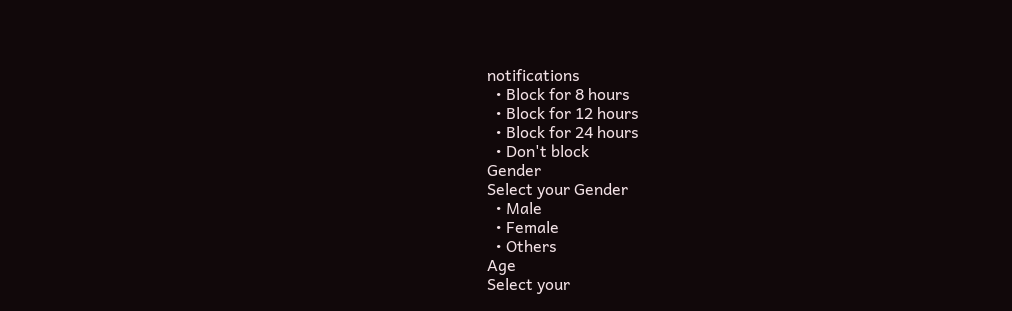notifications
  • Block for 8 hours
  • Block for 12 hours
  • Block for 24 hours
  • Don't block
Gender
Select your Gender
  • Male
  • Female
  • Others
Age
Select your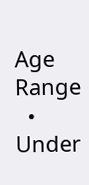Age Range
  • Under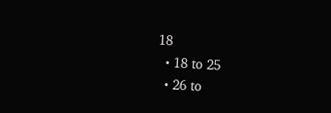18
  • 18 to 25
  • 26 to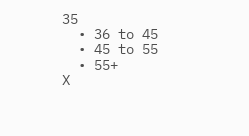35
  • 36 to 45
  • 45 to 55
  • 55+
X